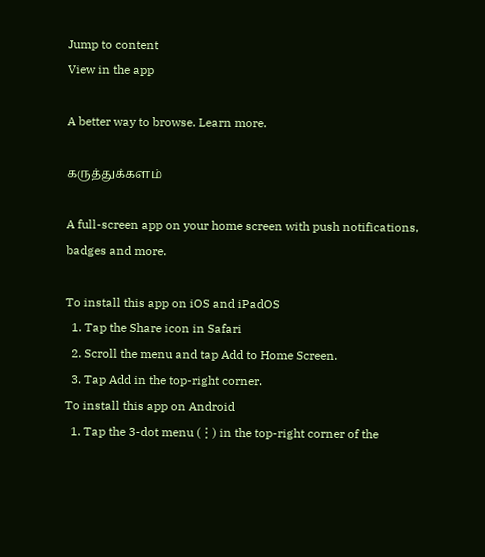Jump to content
View in the app

A better way to browse. Learn more.

கருத்துக்களம்

A full-screen app on your home screen with push notifications, badges and more.

To install this app on iOS and iPadOS
  1. Tap the Share icon in Safari
  2. Scroll the menu and tap Add to Home Screen.
  3. Tap Add in the top-right corner.
To install this app on Android
  1. Tap the 3-dot menu (⋮) in the top-right corner of the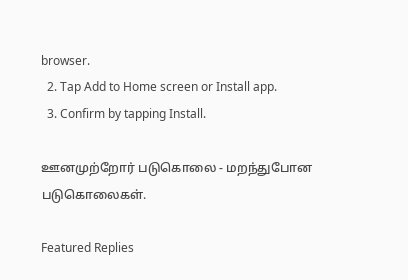browser.
  2. Tap Add to Home screen or Install app.
  3. Confirm by tapping Install.

ஊனமுற்றோர் படுகொலை - மறந்துபோன படுகொலைகள்.

Featured Replies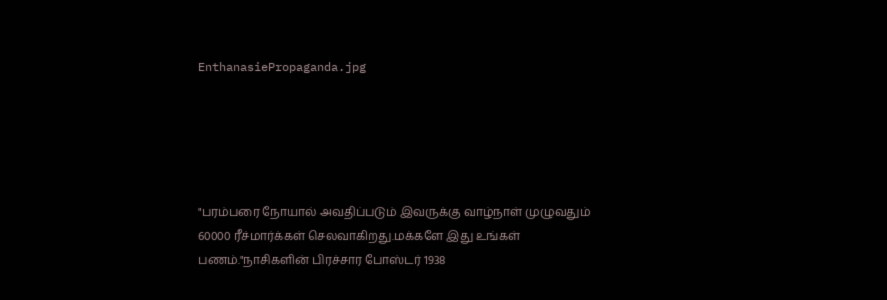EnthanasiePropaganda.jpg





"பரம்பரை நோயால் அவதிப்படும் இவருக்கு வாழ்நாள் முழுவதும் 60000 ரீச்மார்க்கள் செலவாகிறது.மக்களே இது உங்கள் பணம்."நாசிகளின் பிரச்சார போஸ்டர் 1938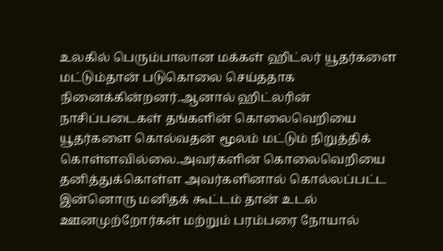உலகில் பெரும்பாலான மக்கள் ஹிட்லர் யூதர்களை மட்டும்தான் படுகொலை செய்ததாக நினைக்கின்றனர்.ஆனால் ஹிட்லரின் நாசிப்படைகள் தங்களின் கொலைவெறியை யூதர்களை கொல்வதன் மூலம் மட்டும் நிறுத்திக் கொள்ளவில்லை.அவர்களின் கொலைவெறியை தனித்துக்கொள்ள அவர்களினால் கொல்லப்பட்ட இன்னொரு மனிதக் கூட்டம் தான் உடல் ஊனமுற்றோர்கள் மற்றும் பரம்பரை நோயால்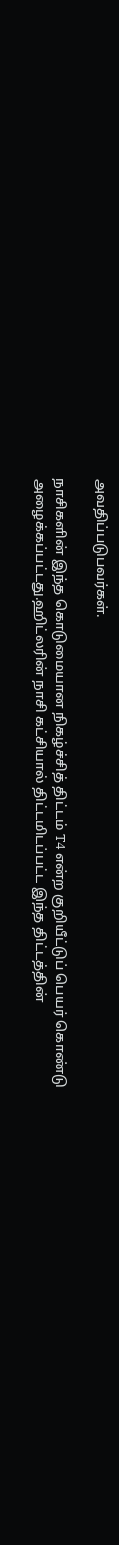அவதிப்படுபவர்கள்.

நாசிகளின் இந்த கொடுமையான நிகழ்ச்சித் திட்டம் T4 என்ற குறியீட்டுப் பெயர் கொண்டு அழைக்கப்பட்டது.ஹிட்லரின் நாசி கட்சியால் திட்டமிடப்பட்ட இந்த திட்டத்தின்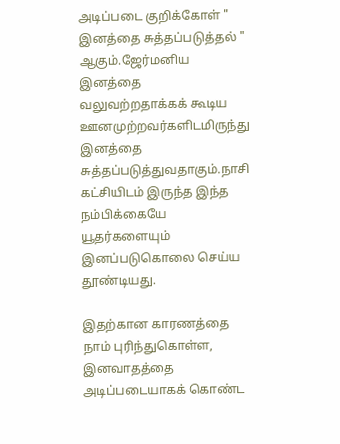அடிப்படை குறிக்கோள் " இனத்தை சுத்தப்படுத்தல் " ஆகும்.ஜேர்மனிய இனத்தை வலுவற்றதாக்கக் கூடிய ஊனமுற்றவர்களிடமிருந்து இனத்தை சுத்தப்படுத்துவதாகும்.நாசி கட்சியிடம் இருந்த இந்த நம்பிக்கையே யூதர்களையும் இனப்படுகொலை செய்ய தூண்டியது.

இதற்கான காரணத்தை நாம் புரிந்துகொள்ள, இனவாதத்தை அடிப்படையாகக் கொண்ட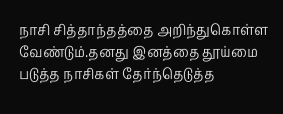நாசி சித்தாந்தத்தை அறிந்துகொள்ள வேண்டும்.தனது இனத்தை தூய்மை படுத்த நாசிகள் தேர்ந்தெடுத்த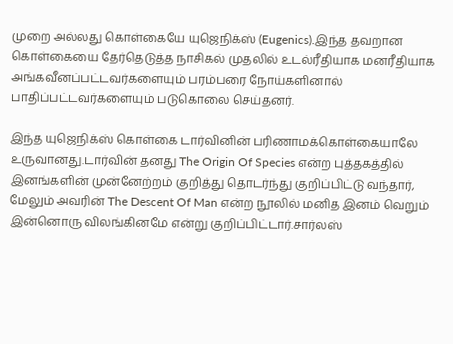முறை அல்லது கொள்கையே யுஜெநிக்ஸ் (Eugenics).இந்த தவறான கொள்கையை தேர்தெடுத்த நாசிகல் முதலில் உடல்ரீதியாக மனரீதியாக அங்கவீனப்பட்டவர்களையும் பரம்பரை நோய்களினால் பாதிப்பட்டவர்களையும் படுகொலை செய்தனர்.

இந்த யுஜெநிக்ஸ் கொள்கை டார்வினின் பரிணாமக்கொள்கையாலே உருவானது.டார்வின் தனது The Origin Of Species என்ற புத்தகத்தில் இனங்களின் முன்னேற்றம் குறித்து தொடர்ந்து குறிப்பிட்டு வந்தார், மேலும் அவரின் The Descent Of Man என்ற நூலில் மனித இனம் வெறும் இன்னொரு விலங்கினமே என்று குறிப்பிட்டார்.சார்லஸ்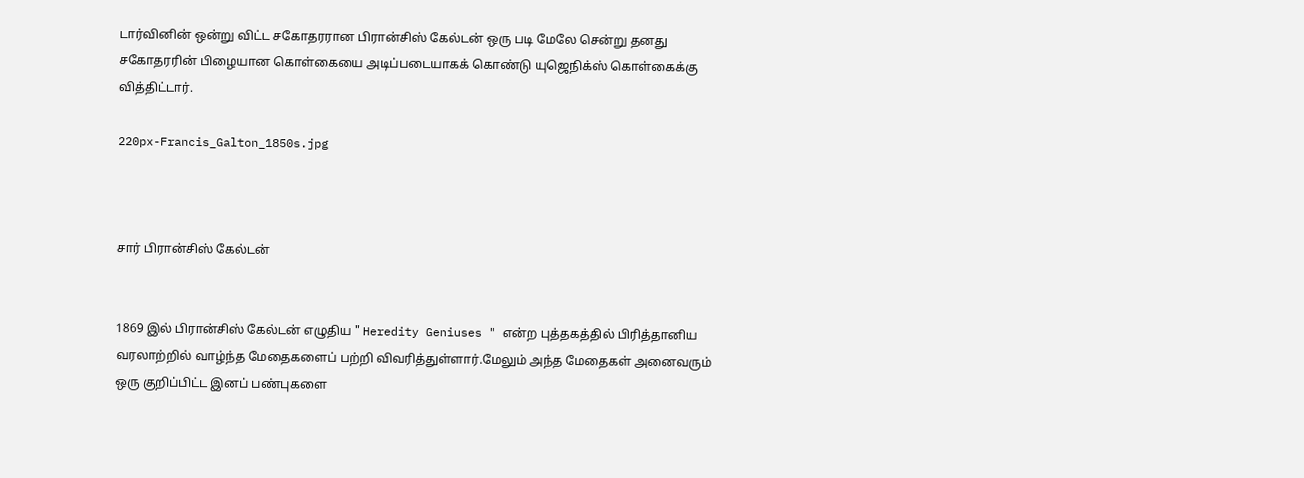டார்வினின் ஒன்று விட்ட சகோதரரான பிரான்சிஸ் கேல்டன் ஒரு படி மேலே சென்று தனது சகோதரரின் பிழையான கொள்கையை அடிப்படையாகக் கொண்டு யுஜெநிக்ஸ் கொள்கைக்கு வித்திட்டார்.

220px-Francis_Galton_1850s.jpg



சார் பிரான்சிஸ் கேல்டன்


1869 இல் பிரான்சிஸ் கேல்டன் எழுதிய " Heredity Geniuses " என்ற புத்தகத்தில் பிரித்தானிய வரலாற்றில் வாழ்ந்த மேதைகளைப் பற்றி விவரித்துள்ளார்.மேலும் அந்த மேதைகள் அனைவரும் ஒரு குறிப்பிட்ட இனப் பண்புகளை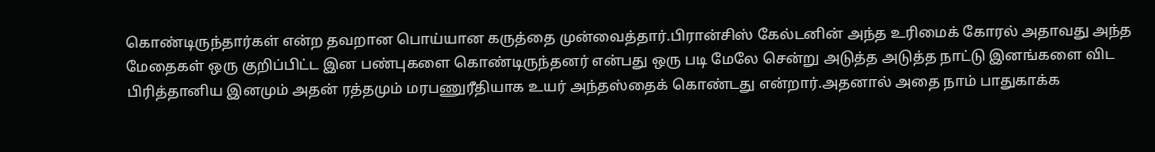கொண்டிருந்தார்கள் என்ற தவறான பொய்யான கருத்தை முன்வைத்தார்.பிரான்சிஸ் கேல்டனின் அந்த உரிமைக் கோரல் அதாவது அந்த மேதைகள் ஒரு குறிப்பிட்ட இன பண்புகளை கொண்டிருந்தனர் என்பது ஒரு படி மேலே சென்று அடுத்த அடுத்த நாட்டு இனங்களை விட பிரித்தானிய இனமும் அதன் ரத்தமும் மரபணுரீதியாக உயர் அந்தஸ்தைக் கொண்டது என்றார்.அதனால் அதை நாம் பாதுகாக்க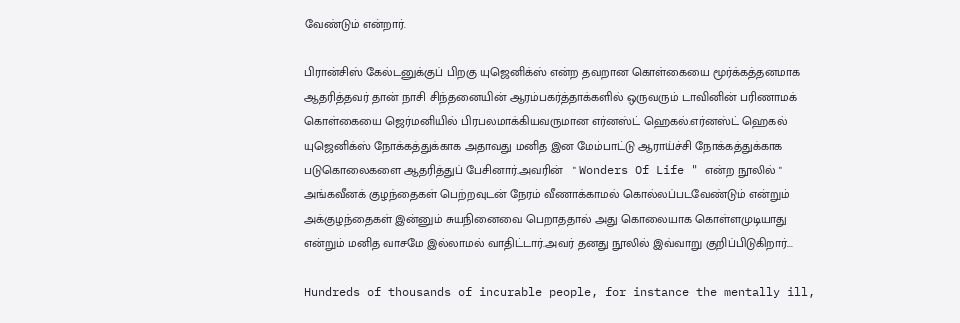வேண்டும் என்றார்.

பிரான்சிஸ் கேல்டனுக்குப் பிறகு யுஜெனிக்ஸ் என்ற தவறான கொள்கையை மூர்க்கத்தனமாக ஆதரித்தவர் தான் நாசி சிந்தனையின் ஆரம்பகர்த்தாக்களில் ஒருவரும் டாவினின் பரிணாமக் கொள்கையை ஜெர்மனியில் பிரபலமாக்கியவருமான எர்னஸ்ட் ஹெகல்.எர்னஸ்ட் ஹெகல் யுஜெனிக்ஸ் நோக்கத்துக்காக அதாவது மனித இன மேம்பாட்டு ஆராய்ச்சி நோக்கத்துக்காக படுகொலைகளை ஆதரித்துப் பேசினார்.அவரின்   " Wonders Of Life " என்ற நூலில் " அங்கவீனக் குழந்தைகள் பெற்றவுடன் நேரம் வீணாக்காமல் கொல்லப்படவேண்டும் என்றும் அக்குழந்தைகள் இன்னும் சுயநினைவை பெறாததால் அது கொலையாக கொள்ளமுடியாது என்றும் மனித வாசமே இல்லாமல் வாதிட்டார்.அவர் தனது நூலில் இவ்வாறு குறிப்பிடுகிறார்...

Hundreds of thousands of incurable people, for instance the mentally ill,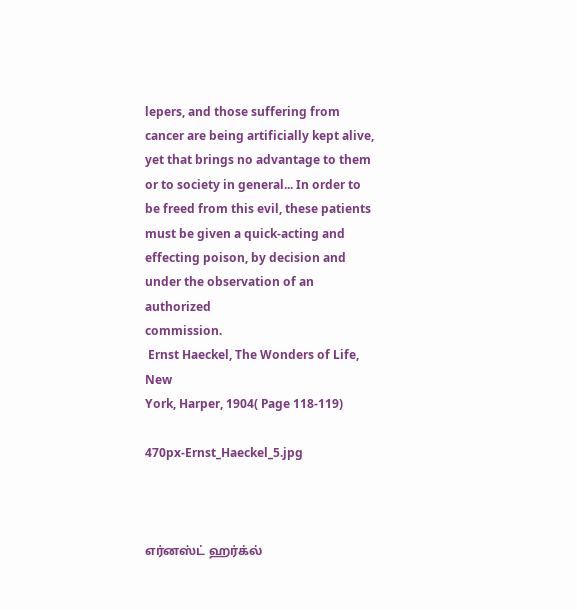lepers, and those suffering from cancer are being artificially kept alive,
yet that brings no advantage to them or to society in general... In order to
be freed from this evil, these patients must be given a quick-acting and
effecting poison, by decision and under the observation of an authorized
commission.
 Ernst Haeckel, The Wonders of Life, New
York, Harper, 1904( Page 118-119)

470px-Ernst_Haeckel_5.jpg



எர்னஸ்ட் ஹர்க்ல்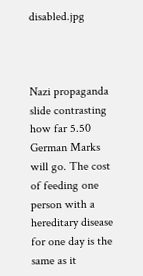disabled.jpg



Nazi propaganda slide contrasting how far 5.50 German Marks will go. The cost of feeding one person with a hereditary disease for one day is the same as it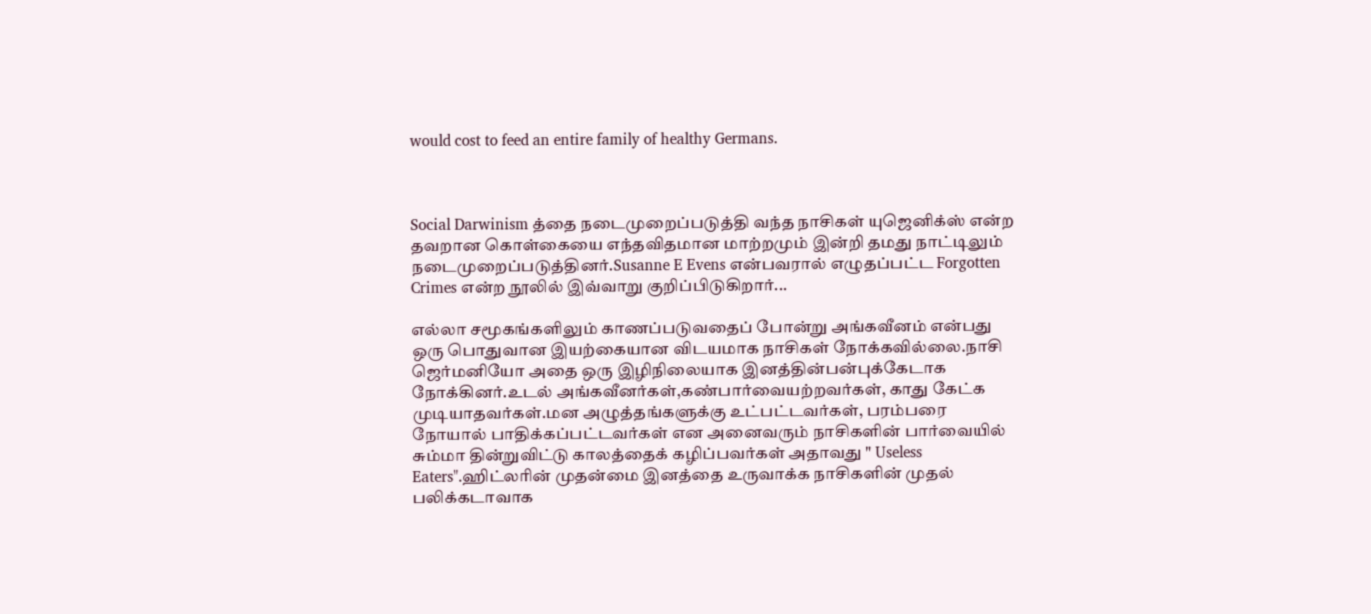would cost to feed an entire family of healthy Germans.



Social Darwinism த்தை நடைமுறைப்படுத்தி வந்த நாசிகள் யுஜெனிக்ஸ் என்ற தவறான கொள்கையை எந்தவிதமான மாற்றமும் இன்றி தமது நாட்டிலும் நடைமுறைப்படுத்தினர்.Susanne E Evens என்பவரால் எழுதப்பட்ட Forgotten Crimes என்ற நூலில் இவ்வாறு குறிப்பிடுகிறார்...

எல்லா சமூகங்களிலும் காணப்படுவதைப் போன்று அங்கவீனம் என்பது ஒரு பொதுவான இயற்கையான விடயமாக நாசிகள் நோக்கவில்லை.நாசி  ஜெர்மனியோ அதை ஒரு இழிநிலையாக இனத்தின்பன்புக்கேடாக நோக்கினர்.உடல் அங்கவீனர்கள்,கண்பார்வையற்றவர்கள், காது கேட்க முடியாதவர்கள்.மன அழுத்தங்களுக்கு உட்பட்டவர்கள், பரம்பரை நோயால் பாதிக்கப்பட்டவர்கள் என அனைவரும் நாசிகளின் பார்வையில் சும்மா தின்றுவிட்டு காலத்தைக் கழிப்பவர்கள் அதாவது " Useless Eaters".ஹிட்லரின் முதன்மை இனத்தை உருவாக்க நாசிகளின் முதல் பலிக்கடாவாக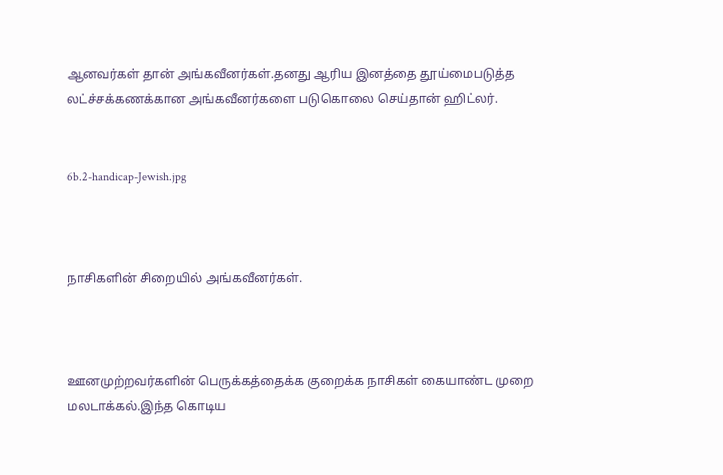ஆனவர்கள் தான் அங்கவீனர்கள்.தனது ஆரிய இனத்தை தூய்மைபடுத்த லட்ச்சக்கணக்கான அங்கவீனர்களை படுகொலை செய்தான் ஹிட்லர்.


6b.2-handicap-Jewish.jpg



நாசிகளின் சிறையில் அங்கவீனர்கள்.



ஊனமுற்றவர்களின் பெருக்கத்தைக்க குறைக்க நாசிகள் கையாண்ட முறை மலடாக்கல்.இந்த கொடிய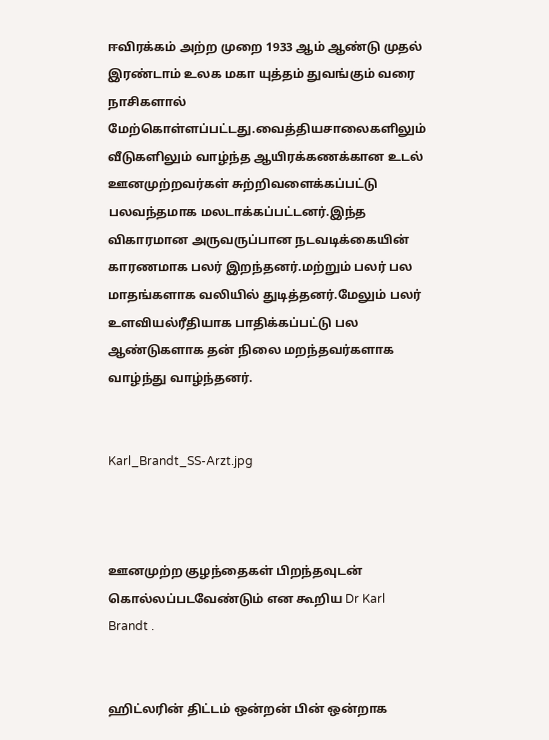ஈவிரக்கம் அற்ற முறை 1933 ஆம் ஆண்டு முதல் இரண்டாம் உலக மகா யுத்தம் துவங்கும் வரை நாசிகளால் மேற்கொள்ளப்பட்டது.வைத்தியசாலைகளிலும் வீடுகளிலும் வாழ்ந்த ஆயிரக்கணக்கான உடல் ஊனமுற்றவர்கள் சுற்றிவளைக்கப்பட்டு பலவந்தமாக மலடாக்கப்பட்டனர்.இந்த விகாரமான அருவருப்பான நடவடிக்கையின் காரணமாக பலர் இறந்தனர்.மற்றும் பலர் பல மாதங்களாக வலியில் துடித்தனர்.மேலும் பலர் உளவியல்ரீதியாக பாதிக்கப்பட்டு பல ஆண்டுகளாக தன் நிலை மறந்தவர்களாக வாழ்ந்து வாழ்ந்தனர்.


Karl_Brandt_SS-Arzt.jpg



ஊனமுற்ற குழந்தைகள் பிறந்தவுடன் கொல்லப்படவேண்டும் என கூறிய Dr Karl Brandt .


ஹிட்லரின் திட்டம் ஒன்றன் பின் ஒன்றாக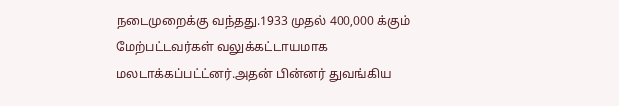நடைமுறைக்கு வந்தது.1933 முதல் 400,000 க்கும் மேற்பட்டவர்கள் வலுக்கட்டாயமாக மலடாக்கப்பட்ட்னர்.அதன் பின்னர் துவங்கிய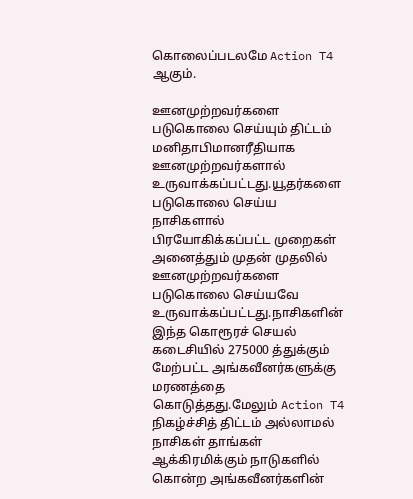கொலைப்படலமே Action T4 ஆகும்.

ஊனமுற்றவர்களை படுகொலை செய்யும் திட்டம் மனிதாபிமானரீதியாக ஊனமுற்றவர்களால் உருவாக்கப்பட்டது.யூதர்களை படுகொலை செய்ய நாசிகளால் பிரயோகிக்கப்பட்ட முறைகள் அனைத்தும் முதன் முதலில் ஊனமுற்றவர்களை படுகொலை செய்யவே உருவாக்கப்பட்டது.நாசிகளின் இந்த கொரூரச் செயல் கடைசியில் 275000 த்துக்கும் மேற்பட்ட அங்கவீனர்களுக்கு மரணத்தை கொடுத்தது.மேலும் Action T4 நிகழ்ச்சித் திட்டம் அல்லாமல் நாசிகள் தாங்கள் ஆக்கிரமிக்கும் நாடுகளில் கொன்ற அங்கவீனர்களின்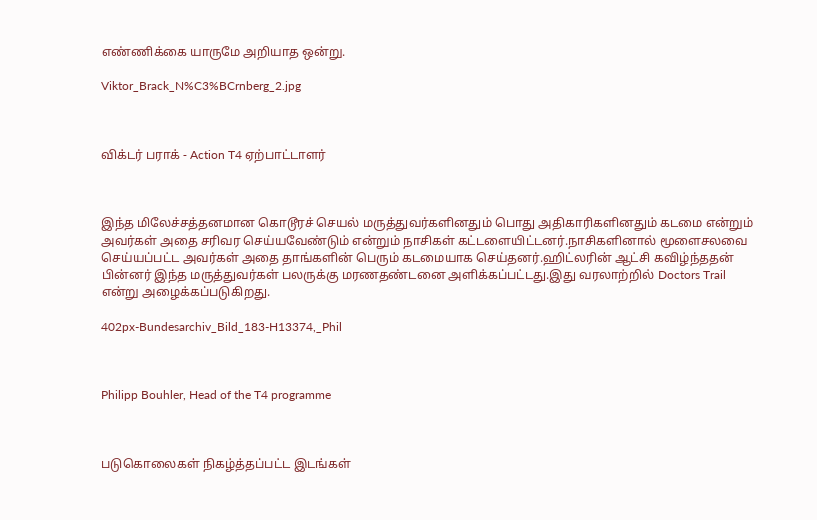எண்ணிக்கை யாருமே அறியாத ஒன்று.

Viktor_Brack_N%C3%BCrnberg_2.jpg



விக்டர் பராக் - Action T4 ஏற்பாட்டாளர்



இந்த மிலேச்சத்தனமான கொடூரச் செயல் மருத்துவர்களினதும் பொது அதிகாரிகளினதும் கடமை என்றும் அவர்கள் அதை சரிவர செய்யவேண்டும் என்றும் நாசிகள் கட்டளையிட்டனர்.நாசிகளினால் மூளைசலவை செய்யப்பட்ட அவர்கள் அதை தாங்களின் பெரும் கடமையாக செய்தனர்.ஹிட்லரின் ஆட்சி கவிழ்ந்ததன் பின்னர் இந்த மருத்துவர்கள் பலருக்கு மரணதண்டனை அளிக்கப்பட்டது.இது வரலாற்றில் Doctors Trail என்று அழைக்கப்படுகிறது.

402px-Bundesarchiv_Bild_183-H13374,_Phil



Philipp Bouhler, Head of the T4 programme



படுகொலைகள் நிகழ்த்தப்பட்ட இடங்கள்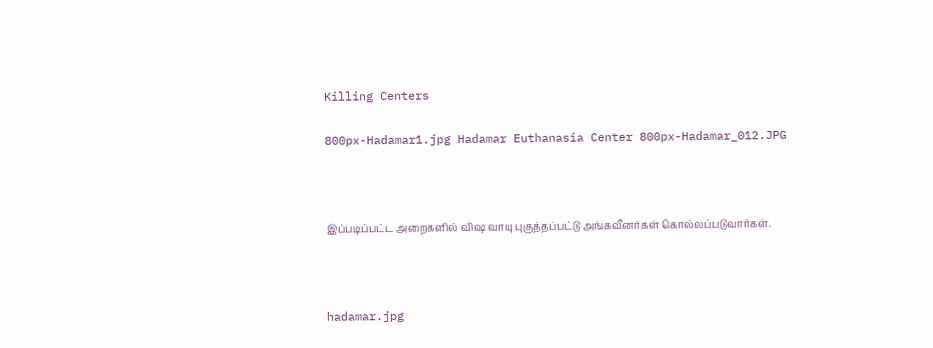Killing Centers

800px-Hadamar1.jpg Hadamar Euthanasia Center 800px-Hadamar_012.JPG



இப்படிப்பட்ட அறைகளில் விஷ வாயு புகுத்தப்பட்டு அங்கவீனர்கள் கொல்லப்படுவார்கள்.



hadamar.jpg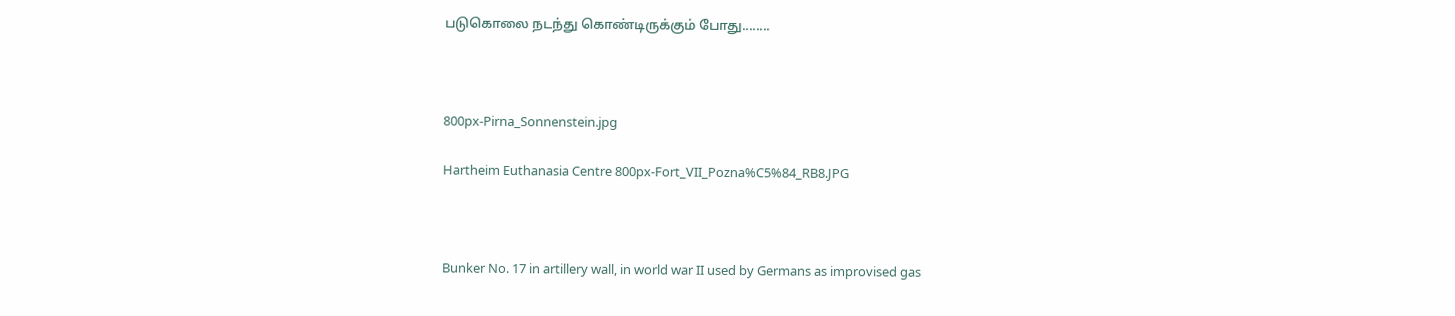படுகொலை நடந்து கொண்டிருக்கும் போது........



800px-Pirna_Sonnenstein.jpg

Hartheim Euthanasia Centre 800px-Fort_VII_Pozna%C5%84_RB8.JPG



Bunker No. 17 in artillery wall, in world war II used by Germans as improvised gas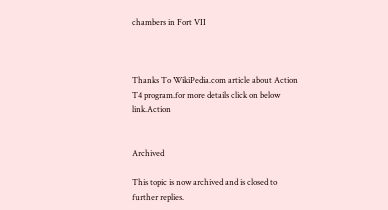chambers in Fort VII



Thanks To WikiPedia.com article about Action T4 program.for more details click on below link.Action


Archived

This topic is now archived and is closed to further replies.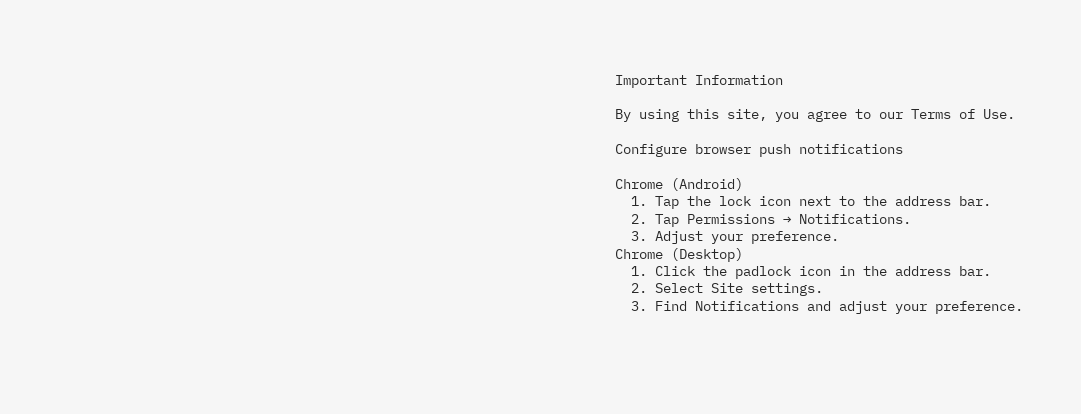Important Information

By using this site, you agree to our Terms of Use.

Configure browser push notifications

Chrome (Android)
  1. Tap the lock icon next to the address bar.
  2. Tap Permissions → Notifications.
  3. Adjust your preference.
Chrome (Desktop)
  1. Click the padlock icon in the address bar.
  2. Select Site settings.
  3. Find Notifications and adjust your preference.